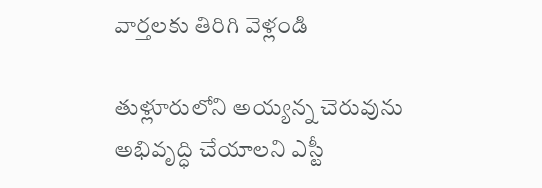వార్తలకు తిరిగి వెళ్లండి

తుళ్లూరులోని అయ్యన్న చెరువును అభివృద్ధి చేయాలని ఎస్టీ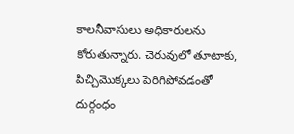కాలనీవాసులు అధికారులను కోరుతున్నారు. చెరువులో తూటాకు, పిచ్చిమొక్కలు పెరిగిపోవడంతో దుర్గంధం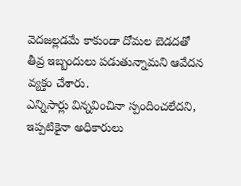వెదజల్లడమే కాకుండా దోమల బెడదతో తీవ్ర ఇబ్బందులు పడుతున్నామని ఆవేదన వ్యక్తం చేశారు.
ఎన్నిసార్లు విన్నవించినా స్పందించలేదని, ఇప్పటికైనా అధికారులు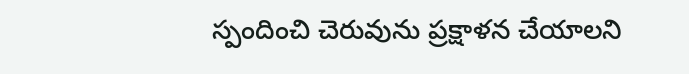స్పందించి చెరువును ప్రక్షాళన చేయాలని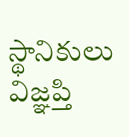స్థానికులు విజ్ఞప్తి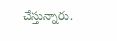చేస్తున్నారు.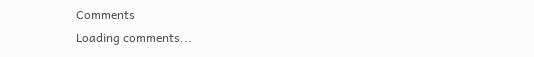Comments
Loading comments...